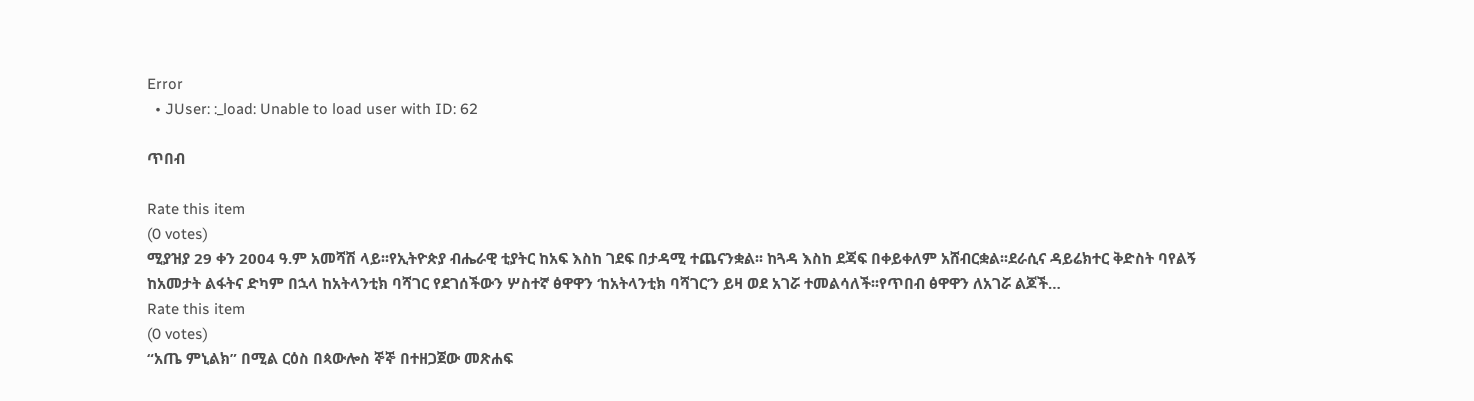Error
  • JUser: :_load: Unable to load user with ID: 62

ጥበብ

Rate this item
(0 votes)
ሚያዝያ 29 ቀን 2004 ዓ.ም አመሻሽ ላይ፡፡የኢትዮጵያ ብሔራዊ ቲያትር ከአፍ እስከ ገደፍ በታዳሚ ተጨናንቋል፡፡ ከጓዳ እስከ ደጃፍ በቀይቀለም አሸብርቋል፡፡ደራሲና ዳይሬክተር ቅድስት ባየልኝ ከአመታት ልፋትና ድካም በኋላ ከአትላንቲክ ባሻገር የደገሰችውን ሦስተኛ ፅዋዋን ‘ከአትላንቲክ ባሻገር’ን ይዛ ወደ አገሯ ተመልሳለች፡፡የጥበብ ፅዋዋን ለአገሯ ልጆች…
Rate this item
(0 votes)
“አጤ ምኒልክ” በሚል ርዕስ በጳውሎስ ኞኞ በተዘጋጀው መጽሐፍ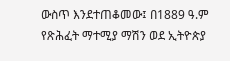ውስጥ እንደተጠቆመው፤ በ1889 ዓ.ም የጽሕፈት ማተሚያ ማሽን ወደ ኢትዮጵያ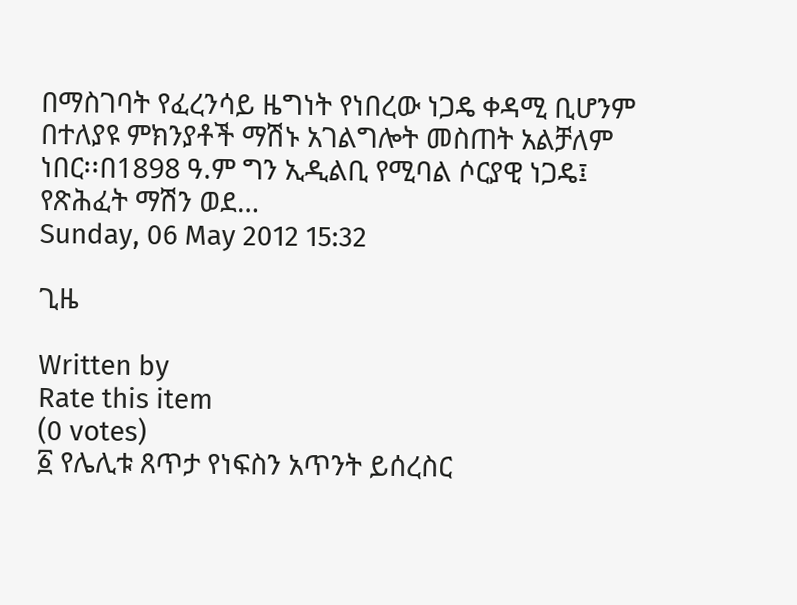በማስገባት የፈረንሳይ ዜግነት የነበረው ነጋዴ ቀዳሚ ቢሆንም በተለያዩ ምክንያቶች ማሽኑ አገልግሎት መስጠት አልቻለም ነበር፡፡በ1898 ዓ.ም ግን ኢዲልቢ የሚባል ሶርያዊ ነጋዴ፤ የጽሕፈት ማሽን ወደ…
Sunday, 06 May 2012 15:32

ጊዜ

Written by
Rate this item
(0 votes)
፩ የሌሊቱ ጸጥታ የነፍስን አጥንት ይሰረስር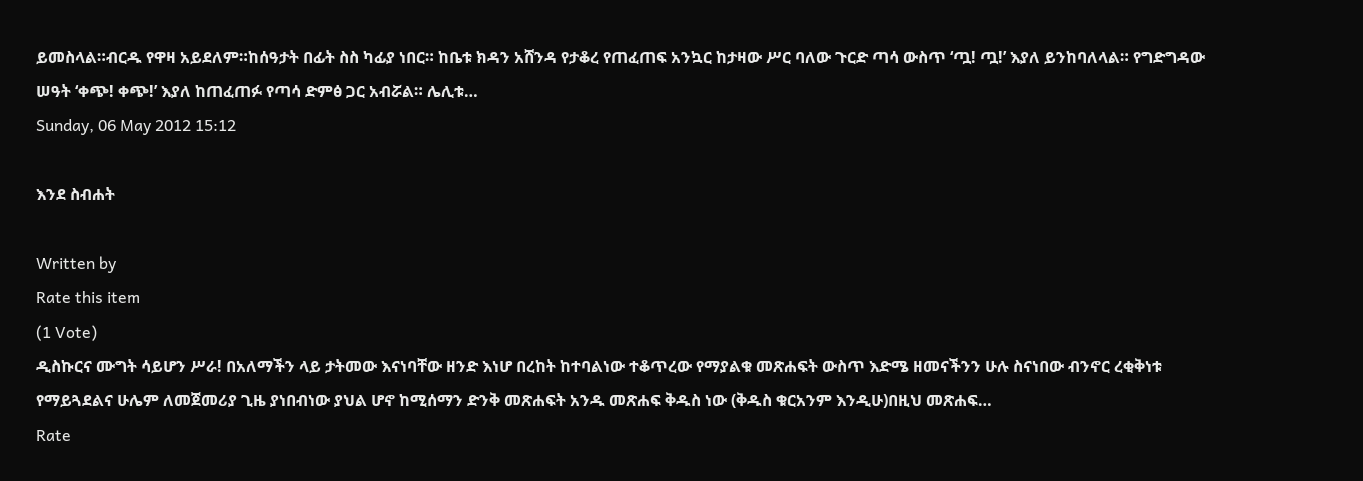ይመስላል።ብርዱ የዋዛ አይደለም።ከሰዓታት በፊት ስስ ካፊያ ነበር። ከቤቱ ክዳን አሸንዳ የታቆረ የጠፈጠፍ አንኳር ከታዛው ሥር ባለው ጉርድ ጣሳ ውስጥ ‘ጧ! ጧ!’ እያለ ይንከባለላል። የግድግዳው ሠዓት ‘ቀጭ! ቀጭ!’ እያለ ከጠፈጠፉ የጣሳ ድምፅ ጋር አብሯል። ሌሊቱ…
Sunday, 06 May 2012 15:12

እንደ ስብሐት

Written by
Rate this item
(1 Vote)
ዲስኩርና ሙግት ሳይሆን ሥራ! በአለማችን ላይ ታትመው እናነባቸው ዘንድ እነሆ በረከት ከተባልነው ተቆጥረው የማያልቁ መጽሐፍት ውስጥ እድሜ ዘመናችንን ሁሉ ስናነበው ብንኖር ረቂቅነቱ የማይጓደልና ሁሌም ለመጀመሪያ ጊዜ ያነበብነው ያህል ሆኖ ከሚሰማን ድንቅ መጽሐፍት አንዱ መጽሐፍ ቅዱስ ነው (ቅዱስ ቁርአንም እንዲሁ)በዚህ መጽሐፍ…
Rate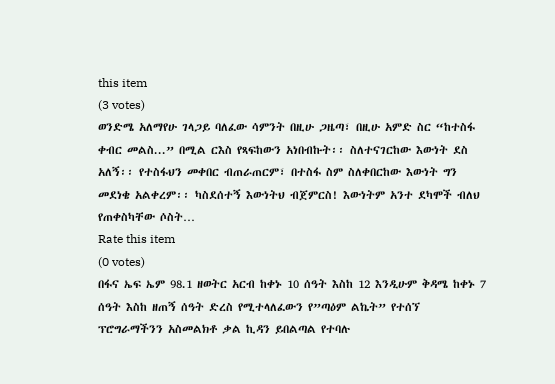this item
(3 votes)
ወንድሜ አለማየሁ ገላጋይ ባለፈው ሳምንት በዚሁ ጋዜጣ፣ በዚሁ አምድ ስር “ከተስፋ ቀብር መልስ...” በሚል ርእስ የጻፍከውን አነበብኩት፡፡ ስለተናገርከው እውነት ደስ አለኝ፡፡ የተስፋህን መቀበር ብጠራጠርም፣ በተስፋ ስም ስለቀበርከው እውነት ግን መደነቄ አልቀረም፡፡ ካስደሰተኝ እውነትህ ብጀምርስ! እውነትም አንተ ደካሞች ብለህ የጠቀስካቸው ሶስት…
Rate this item
(0 votes)
በፋና ኤፍ ኤም 98.1 ዘወትር አርብ ከቀኑ 10 ሰዓት እስከ 12 እንዲሁም ቅዳሜ ከቀኑ 7 ሰዓት እስከ ዘጠኝ ሰዓት ድረስ የሚተላለፈውን የ”ጣዕም ልኬት” የተሰኘ ፕሮግራማችንን አስመልክቶ ቃል ኪዳን ይበልጣል የተባሉ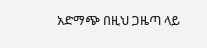አድማጭ በዚህ ጋዜጣ ላይ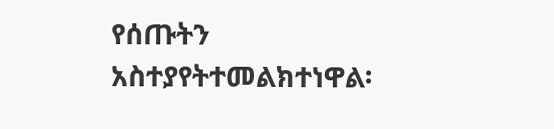የሰጡትን አስተያየትተመልክተነዋል፡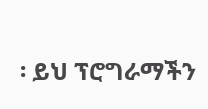፡ ይህ ፕሮግራማችን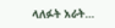ላለፉት አራት…